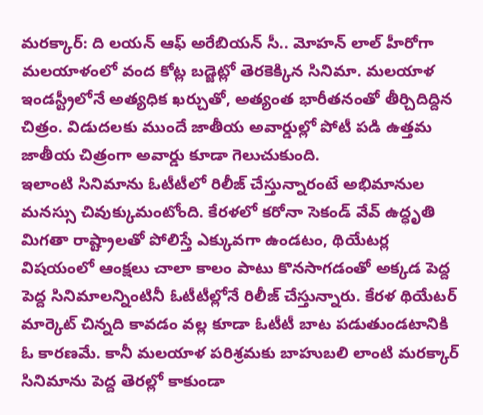మరక్కార్: ది లయన్ ఆఫ్ అరేబియన్ సీ.. మోహన్ లాల్ హీరోగా మలయాళంలో వంద కోట్ల బడ్జెట్లో తెరకెక్కిన సినిమా. మలయాళ ఇండస్ట్రీలోనే అత్యధిక ఖర్చుతో, అత్యంత భారీతనంతో తీర్చిదిద్దిన చిత్రం. విడుదలకు ముందే జాతీయ అవార్డుల్లో పోటీ పడి ఉత్తమ జాతీయ చిత్రంగా అవార్డు కూడా గెలుచుకుంది.
ఇలాంటి సినిమాను ఓటీటీలో రిలీజ్ చేస్తున్నారంటే అభిమానుల మనస్సు చివుక్కుమంటోంది. కేరళలో కరోనా సెకండ్ వేవ్ ఉద్ధృతి మిగతా రాష్ట్రాలతో పోలిస్తే ఎక్కువగా ఉండటం, థియేటర్ల విషయంలో ఆంక్షలు చాలా కాలం పాటు కొనసాగడంతో అక్కడ పెద్ద పెద్ద సినిమాలన్నింటినీ ఓటీటీల్లోనే రిలీజ్ చేస్తున్నారు. కేరళ థియేటర్ మార్కెట్ చిన్నది కావడం వల్ల కూడా ఓటీటీ బాట పడుతుండటానికి ఓ కారణమే. కానీ మలయాళ పరిశ్రమకు బాహుబలి లాంటి మరక్కార్ సినిమాను పెద్ద తెరల్లో కాకుండా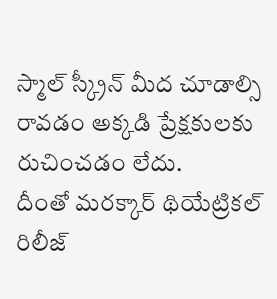స్మాల్ స్క్రీన్ మీద చూడాల్సి రావడం అక్కడి ప్రేక్షకులకు రుచించడం లేదు.
దీంతో మరక్కార్ థియేట్రికల్ రిలీజ్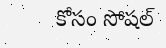కోసం సోషల్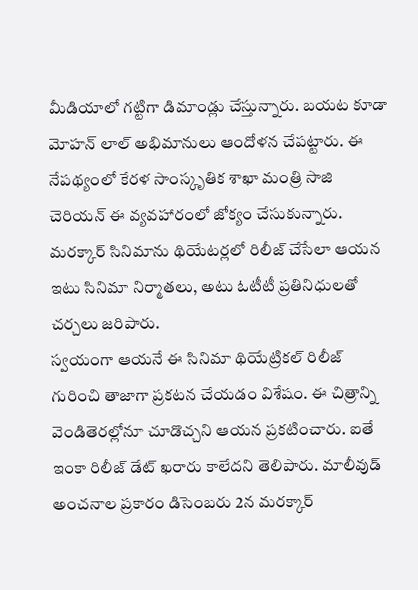మీడియాలో గట్టిగా డిమాండ్లు చేస్తున్నారు. బయట కూడా మోహన్ లాల్ అభిమానులు ఆందోళన చేపట్టారు. ఈ నేపథ్యంలో కేరళ సాంస్కృతిక శాఖా మంత్రి సాజి చెరియన్ ఈ వ్యవహారంలో జోక్యం చేసుకున్నారు. మరక్కార్ సినిమాను థియేటర్లలో రిలీజ్ చేసేలా ఆయన ఇటు సినిమా నిర్మాతలు, అటు ఓటీటీ ప్రతినిధులతో చర్చలు జరిపారు.
స్వయంగా ఆయనే ఈ సినిమా థియేట్రికల్ రిలీజ్ గురించి తాజాగా ప్రకటన చేయడం విశేషం. ఈ చిత్రాన్ని వెండితెరల్లోనూ చూడొచ్చని ఆయన ప్రకటించారు. ఐతే ఇంకా రిలీజ్ డేట్ ఖరారు కాలేదని తెలిపారు. మాలీవుడ్ అంచనాల ప్రకారం డిసెంబరు 2న మరక్కార్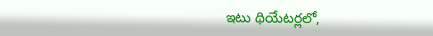ఇటు థియేటర్లలో,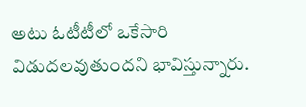అటు ఓటీటీలో ఒకేసారి విడుదలవుతుందని భావిస్తున్నారు.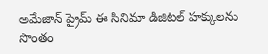అమేజాన్ ప్రైమ్ ఈ సినిమా డిజిటల్ హక్కులను సొంతం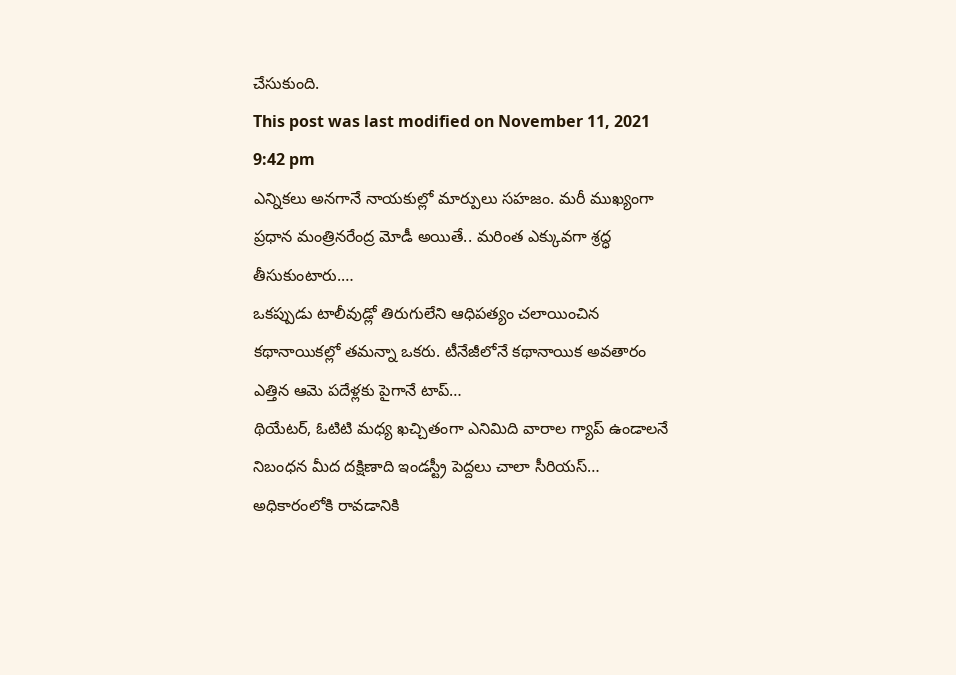చేసుకుంది.
This post was last modified on November 11, 2021 9:42 pm
ఎన్నికలు అనగానే నాయకుల్లో మార్పులు సహజం. మరీ ముఖ్యంగా ప్రధాన మంత్రినరేంద్ర మోడీ అయితే.. మరింత ఎక్కువగా శ్రద్ధ తీసుకుంటారు.…
ఒకప్పుడు టాలీవుడ్లో తిరుగులేని ఆధిపత్యం చలాయించిన కథానాయికల్లో తమన్నా ఒకరు. టీనేజీలోనే కథానాయిక అవతారం ఎత్తిన ఆమె పదేళ్లకు పైగానే టాప్…
థియేటర్, ఓటిటి మధ్య ఖచ్చితంగా ఎనిమిది వారాల గ్యాప్ ఉండాలనే నిబంధన మీద దక్షిణాది ఇండస్ట్రీ పెద్దలు చాలా సీరియస్…
అధికారంలోకి రావడానికి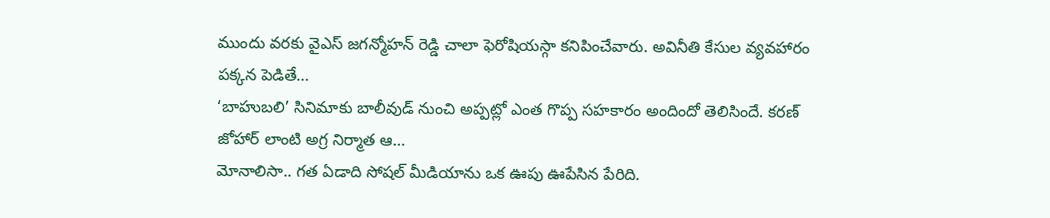ముందు వరకు వైఎస్ జగన్మోహన్ రెడ్డి చాలా ఫెరోషియస్గా కనిపించేవారు. అవినీతి కేసుల వ్యవహారం పక్కన పెడితే…
‘బాహుబలి’ సినిమాకు బాలీవుడ్ నుంచి అప్పట్లో ఎంత గొప్ప సహకారం అందిందో తెలిసిందే. కరణ్ జోహార్ లాంటి అగ్ర నిర్మాత ఆ…
మోనాలిసా.. గత ఏడాది సోషల్ మీడియాను ఒక ఊపు ఊపేసిన పేరిది.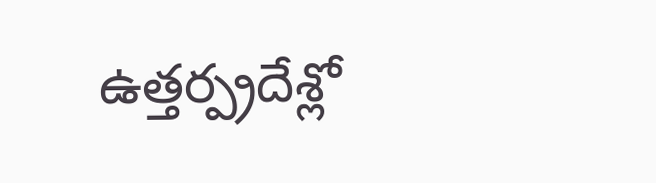ఉత్తర్ప్రదేశ్లో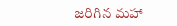జరిగిన మహా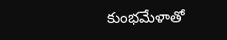కుంభమేళాతో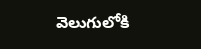వెలుగులోకి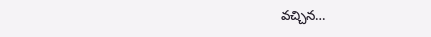వచ్చిన…